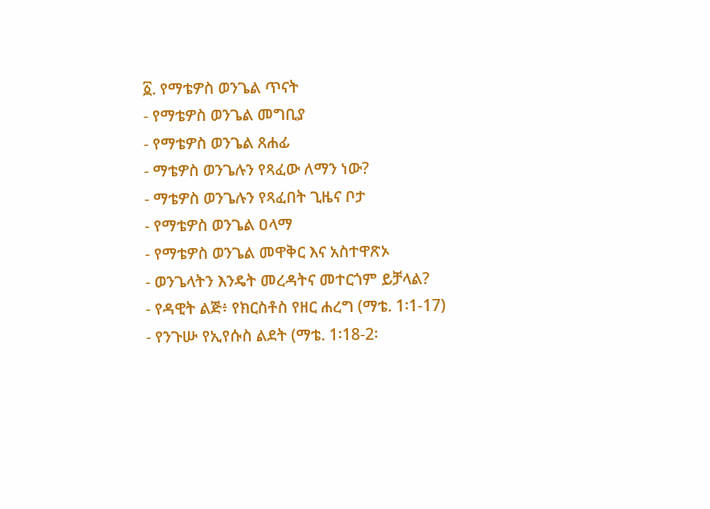፩. የማቴዎስ ወንጌል ጥናት
- የማቴዎስ ወንጌል መግቢያ
- የማቴዎስ ወንጌል ጸሐፊ
- ማቴዎስ ወንጌሉን የጻፈው ለማን ነው?
- ማቴዎስ ወንጌሉን የጻፈበት ጊዜና ቦታ
- የማቴዎስ ወንጌል ዐላማ
- የማቴዎስ ወንጌል መዋቅር እና አስተዋጽኦ
- ወንጌላትን እንዴት መረዳትና መተርጎም ይቻላል?
- የዳዊት ልጅ፥ የክርስቶስ የዘር ሐረግ (ማቴ. 1፡1-17)
- የንጉሡ የኢየሱስ ልደት (ማቴ. 1፡18-2፡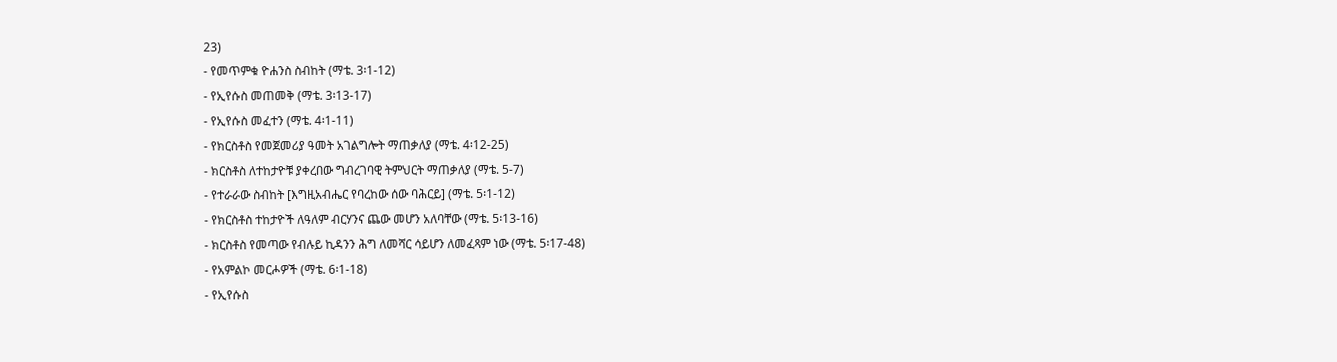23)
- የመጥምቁ ዮሐንስ ስብከት (ማቴ. 3፡1-12)
- የኢየሱስ መጠመቅ (ማቴ. 3፡13-17)
- የኢየሱስ መፈተን (ማቴ. 4፡1-11)
- የክርስቶስ የመጀመሪያ ዓመት አገልግሎት ማጠቃለያ (ማቴ. 4፡12-25)
- ክርስቶስ ለተከታዮቹ ያቀረበው ግብረገባዊ ትምህርት ማጠቃለያ (ማቴ. 5-7)
- የተራራው ስብከት [እግዚአብሔር የባረከው ሰው ባሕርይ] (ማቴ. 5፡1-12)
- የክርስቶስ ተከታዮች ለዓለም ብርሃንና ጨው መሆን አለባቸው (ማቴ. 5፡13-16)
- ክርስቶስ የመጣው የብሉይ ኪዳንን ሕግ ለመሻር ሳይሆን ለመፈጻም ነው (ማቴ. 5፡17-48)
- የአምልኮ መርሖዎች (ማቴ. 6፡1-18)
- የኢየሱስ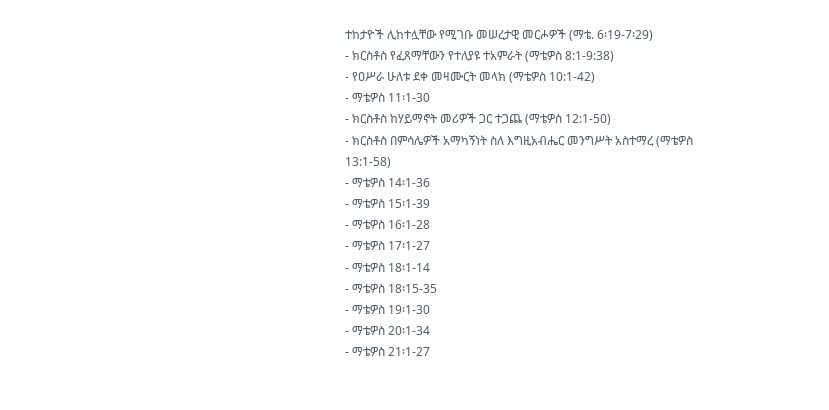ተከታዮች ሊከተሏቸው የሚገቡ መሠረታዊ መርሖዎች (ማቴ. 6፡19-7፡29)
- ክርስቶስ የፈጸማቸውን የተለያዩ ተአምራት (ማቴዎስ 8:1-9:38)
- የዐሥራ ሁለቱ ደቀ መዛሙርት መላክ (ማቴዎስ 10:1-42)
- ማቴዎስ 11፡1-30
- ክርስቶስ ከሃይማኖት መሪዎች ጋር ተጋጨ (ማቴዎስ 12:1-50)
- ክርስቶስ በምሳሌዎች አማካኝነት ስለ እግዚአብሔር መንግሥት አስተማረ (ማቴዎስ 13:1-58)
- ማቴዎስ 14፡1-36
- ማቴዎስ 15፡1-39
- ማቴዎስ 16፡1-28
- ማቴዎስ 17፡1-27
- ማቴዎስ 18፡1-14
- ማቴዎስ 18፡15-35
- ማቴዎስ 19፡1-30
- ማቴዎስ 20፡1-34
- ማቴዎስ 21፡1-27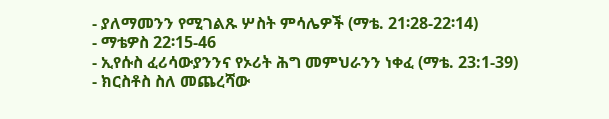- ያለማመንን የሚገልጹ ሦስት ምሳሌዎች (ማቴ. 21፡28-22፡14)
- ማቴዎስ 22፡15-46
- ኢየሱስ ፈሪሳውያንንና የኦሪት ሕግ መምህራንን ነቀፈ (ማቴ. 23:1-39)
- ክርስቶስ ስለ መጨረሻው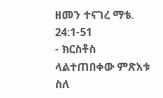ዘመን ተናገረ ማቴ. 24:1-51
- ክርስቶስ ላልተጠበቀው ምጽአቱ ስለ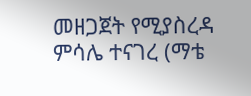መዘጋጀት የሚያስረዳ ምሳሌ ተናገረ (ማቴ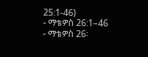25:1-46)
- ማቴዎስ 26:1–46
- ማቴዎስ 26፡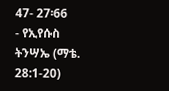47- 27፡66
- የኢየሱስ ትንሣኤ (ማቴ. 28:1-20)